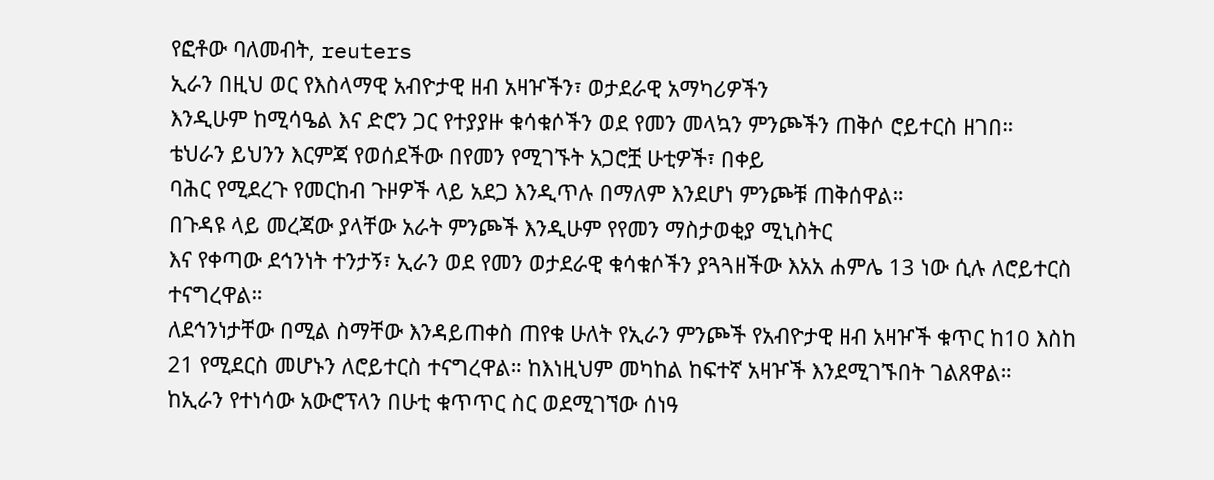የፎቶው ባለመብት, reuters
ኢራን በዚህ ወር የእስላማዊ አብዮታዊ ዘብ አዛዦችን፣ ወታደራዊ አማካሪዎችን
እንዲሁም ከሚሳዔል እና ድሮን ጋር የተያያዙ ቁሳቁሶችን ወደ የመን መላኳን ምንጮችን ጠቅሶ ሮይተርስ ዘገበ።
ቴህራን ይህንን እርምጃ የወሰደችው በየመን የሚገኙት አጋሮቿ ሁቲዎች፣ በቀይ
ባሕር የሚደረጉ የመርከብ ጉዞዎች ላይ አደጋ እንዲጥሉ በማለም እንደሆነ ምንጮቹ ጠቅሰዋል።
በጉዳዩ ላይ መረጃው ያላቸው አራት ምንጮች እንዲሁም የየመን ማስታወቂያ ሚኒስትር
እና የቀጣው ደኅንነት ተንታኝ፣ ኢራን ወደ የመን ወታደራዊ ቁሳቁሶችን ያጓጓዘችው እአአ ሐምሌ 13 ነው ሲሉ ለሮይተርስ ተናግረዋል።
ለደኅንነታቸው በሚል ስማቸው እንዳይጠቀስ ጠየቁ ሁለት የኢራን ምንጮች የአብዮታዊ ዘብ አዛዦች ቁጥር ከ10 እስከ 21 የሚደርስ መሆኑን ለሮይተርስ ተናግረዋል። ከእነዚህም መካከል ከፍተኛ አዛዦች እንደሚገኙበት ገልጸዋል።
ከኢራን የተነሳው አውሮፕላን በሁቲ ቁጥጥር ስር ወደሚገኘው ሰነዓ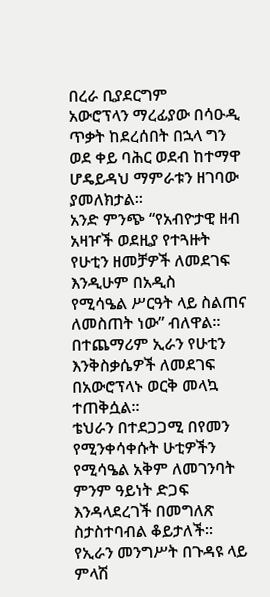በረራ ቢያደርግም
አውሮፕላን ማረፊያው በሳዑዲ ጥቃት ከደረሰበት በኋላ ግን ወደ ቀይ ባሕር ወደብ ከተማዋ ሆዴይዳህ ማምራቱን ዘገባው ያመለክታል።
አንድ ምንጭ “የአብዮታዊ ዘብ አዛዦች ወደዚያ የተጓዙት የሁቲን ዘመቻዎች ለመደገፍ እንዲሁም በአዲስ
የሚሳዔል ሥርዓት ላይ ስልጠና ለመስጠት ነው” ብለዋል።
በተጨማሪም ኢራን የሁቲን እንቅስቃሴዎች ለመደገፍ በአውሮፕላኑ ወርቅ መላኳ ተጠቅሷል።
ቴህራን በተደጋጋሚ በየመን የሚንቀሳቀሱት ሁቲዎችን የሚሳዔል አቅም ለመገንባት
ምንም ዓይነት ድጋፍ እንዳላደረገች በመግለጽ ስታስተባብል ቆይታለች።
የኢራን መንግሥት በጉዳዩ ላይ ምላሽ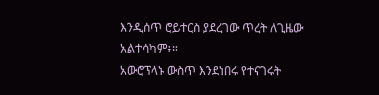እንዲሰጥ ሮይተርስ ያደረገው ጥረት ለጊዜው
አልተሳካም፥።
አውሮፕላኑ ውስጥ እንደነበሩ የተናገሩት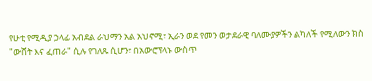የሁቲ የሚዲያ ኃላፊ አብደል ራህማን አል አህኖሚ፣ ኢራን ወደ የመን ወታደራዊ ባለሙያዎችን ልካለች የሚለውን ክስ "ውሸት እና ፈጠራ" ሲሉ የገለጹ ሲሆን፣ በአውሮፕላኑ ውስጥ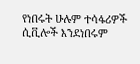የነበሩት ሁሉም ተሳፋሪዎች ሲቪሎች እንደነበሩም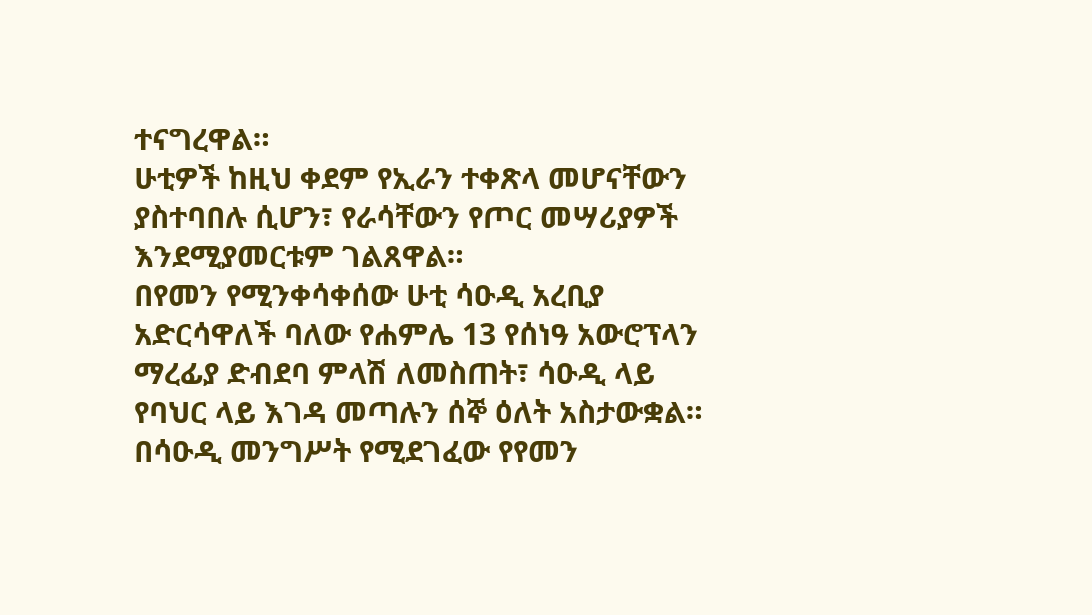ተናግረዋል።
ሁቲዎች ከዚህ ቀደም የኢራን ተቀጽላ መሆናቸውን ያስተባበሉ ሲሆን፣ የራሳቸውን የጦር መሣሪያዎች እንደሚያመርቱም ገልጸዋል።
በየመን የሚንቀሳቀሰው ሁቲ ሳዑዲ አረቢያ አድርሳዋለች ባለው የሐምሌ 13 የሰነዓ አውሮፕላን ማረፊያ ድብደባ ምላሽ ለመስጠት፣ ሳዑዲ ላይ የባህር ላይ እገዳ መጣሉን ሰኞ ዕለት አስታውቋል።
በሳዑዲ መንግሥት የሚደገፈው የየመን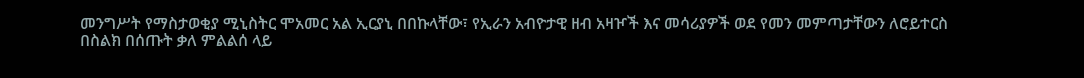መንግሥት የማስታወቂያ ሚኒስትር ሞአመር አል ኢርያኒ በበኩላቸው፣ የኢራን አብዮታዊ ዘብ አዛዦች እና መሳሪያዎች ወደ የመን መምጣታቸውን ለሮይተርስ
በስልክ በሰጡት ቃለ ምልልሰ ላይ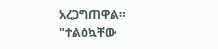አረጋግጠዋል።
"ተልዕኳቸው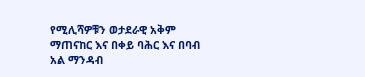የሚሊሻዎቹን ወታደራዊ አቅም ማጠናከር እና በቀይ ባሕር እና በባብ አል ማንዳብ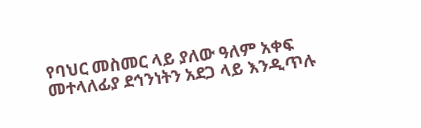የባህር መስመር ላይ ያለው ዓለም አቀፍ መተላለፊያ ደኅንነትን አደጋ ላይ እንዲጥሉ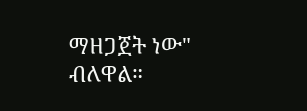ማዘጋጀት ነው" ብለዋል።